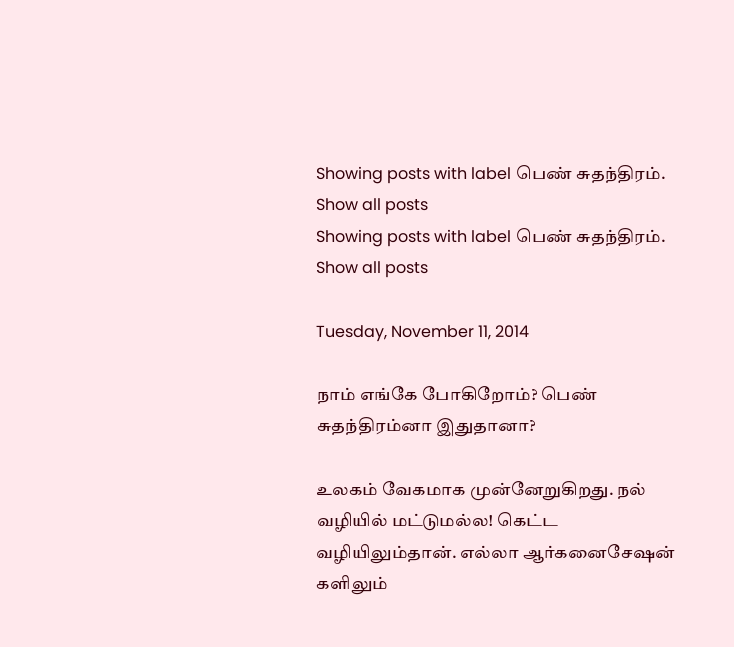Showing posts with label பெண் சுதந்திரம். Show all posts
Showing posts with label பெண் சுதந்திரம். Show all posts

Tuesday, November 11, 2014

நாம் எங்கே போகிறோம்? பெண் சுதந்திரம்னா இதுதானா?

உலகம் வேகமாக முன்னேறுகிறது. நல் வழியில் மட்டுமல்ல! கெட்ட வழியிலும்தான். எல்லா ஆர்கனைசேஷன் களிலும்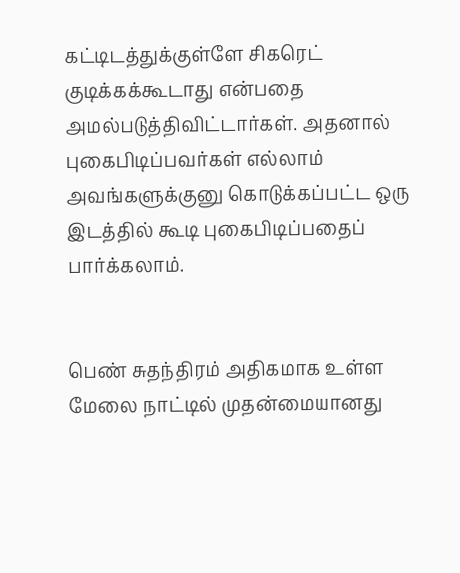கட்டிடத்துக்குள்ளே சிகரெட் குடிக்கக்கூடாது என்பதை அமல்படுத்திவிட்டார்கள். அதனால் புகைபிடிப்பவர்கள் எல்லாம் அவங்களுக்குனு கொடுக்கப்பட்ட ஒரு இடத்தில் கூடி புகைபிடிப்பதைப் பார்க்கலாம்.


பெண் சுதந்திரம் அதிகமாக உள்ள மேலை நாட்டில் முதன்மையானது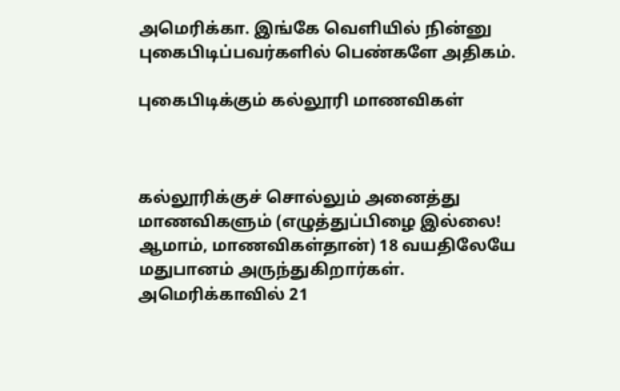அமெரிக்கா. இங்கே வெளியில் நின்னு புகைபிடிப்பவர்களில் பெண்களே அதிகம்.

புகைபிடிக்கும் கல்லூரி மாணவிகள்



கல்லூரிக்குச் சொல்லும் அனைத்து மாணவிகளும் (எழுத்துப்பிழை இல்லை! ஆமாம், மாணவிகள்தான்) 18 வயதிலேயே மதுபானம் அருந்துகிறார்கள். அமெரிக்காவில் 21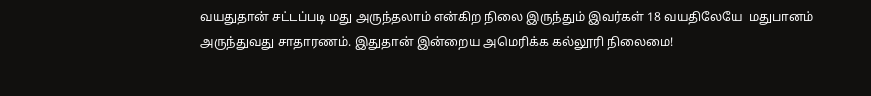வயதுதான் சட்டப்படி மது அருந்தலாம் என்கிற நிலை இருந்தும் இவர்கள் 18 வயதிலேயே  மதுபானம் அருந்துவது சாதாரணம். இதுதான் இன்றைய அமெரிக்க கல்லூரி நிலைமை!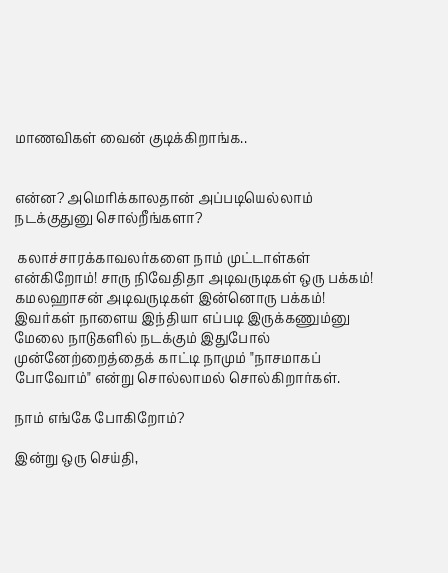மாணவிகள் வைன் குடிக்கிறாங்க..


என்ன? அமெரிக்காலதான் அப்படியெல்லாம் நடக்குதுனு சொல்றீங்களா?

 கலாச்சாரக்காவலர்களை நாம் முட்டாள்கள் என்கிறோம்! சாரு நிவேதிதா அடிவருடிகள் ஒரு பக்கம்! கமலஹாசன் அடிவருடிகள் இன்னொரு பக்கம்! இவர்கள் நாளைய இந்தியா எப்படி இருக்கணும்னு மேலை நாடுகளில் நடக்கும் இதுபோல் முன்னேற்றைத்தைக் காட்டி நாமும் "நாசமாகப் போவோம்" என்று சொல்லாமல் சொல்கிறார்கள்.

நாம் எங்கே போகிறோம்?

இன்று ஒரு செய்தி,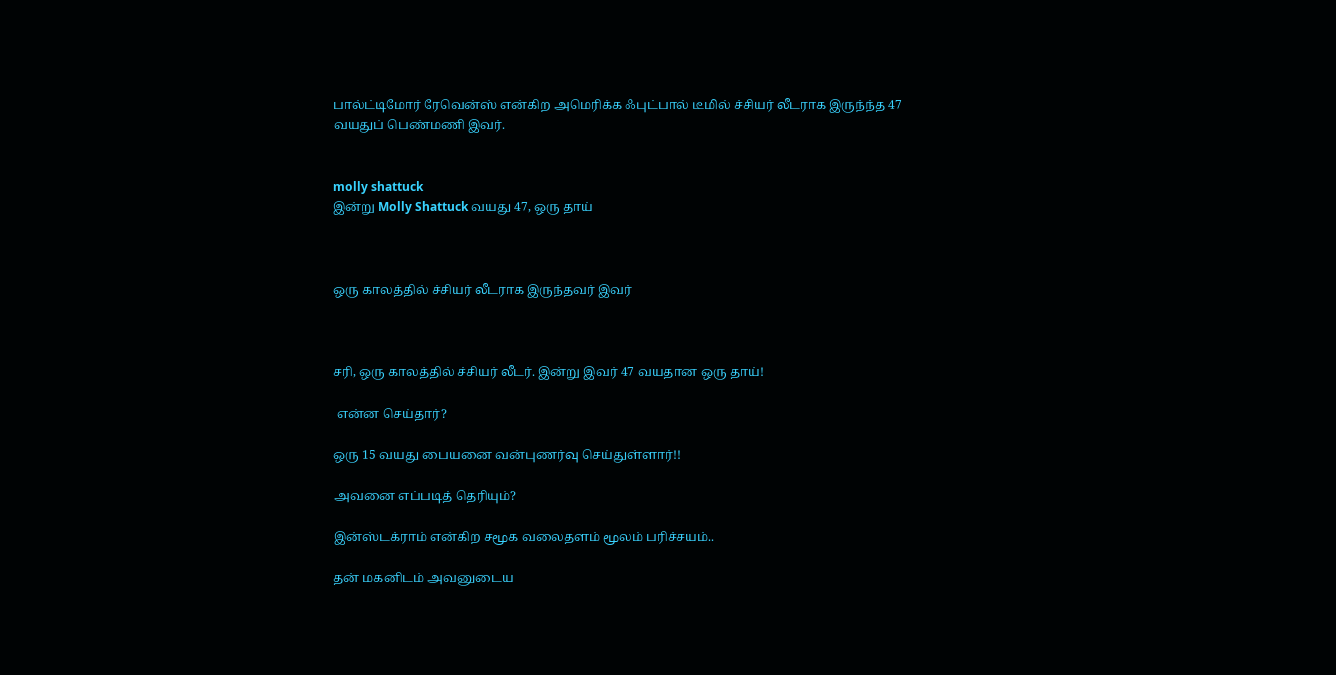பால்ட்டிமோர் ரேவென்ஸ் என்கிற அமெரிக்க ஃபுட்பால் டீமில் ச்சியர் லீடராக இருந்ந்த 47 வயதுப் பெண்மணி இவர்.


molly shattuck
இன்று Molly Shattuck வயது 47, ஒரு தாய்



ஒரு காலத்தில் ச்சியர் லீடராக இருந்தவர் இவர்



சரி, ஒரு காலத்தில் ச்சியர் லீடர். இன்று இவர் 47 வயதான ஒரு தாய்!

 என்ன செய்தார்?

ஒரு 15 வயது பையனை வன்புணர்வு செய்துள்ளார்!!

அவனை எப்படித் தெரியும்?

இன்ஸ்டக்ராம் என்கிற சமூக வலைதளம் மூலம் பரிச்சயம்..

தன் மகனிடம் அவனுடைய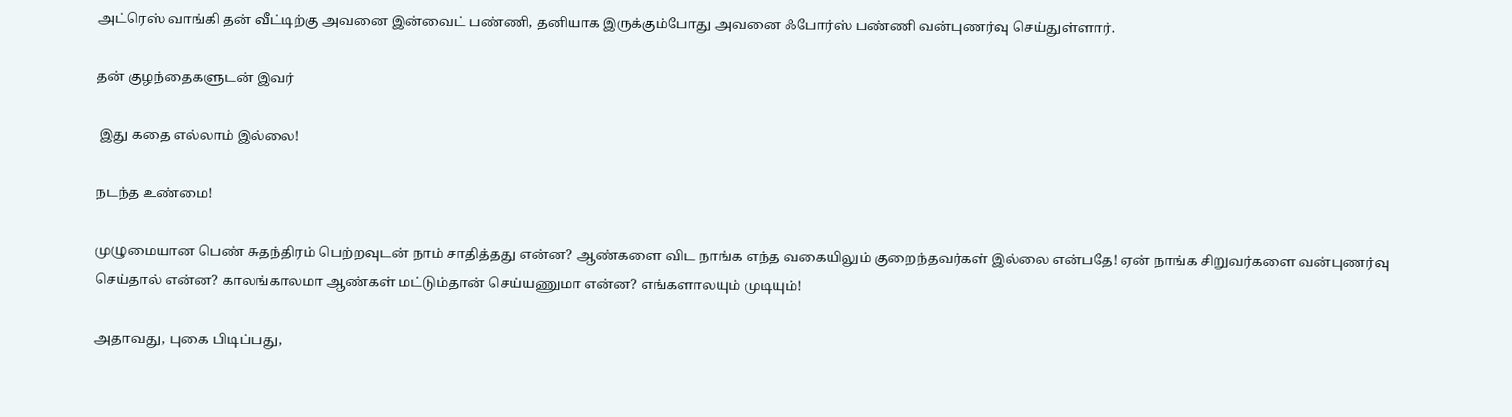அட்ரெஸ் வாங்கி தன் வீட்டிற்கு அவனை இன்வைட் பண்ணி, தனியாக இருக்கும்போது அவனை ஃபோர்ஸ் பண்ணி வன்புணர்வு செய்துள்ளார்.

தன் குழந்தைகளுடன் இவர்

 இது கதை எல்லாம் இல்லை!

நடந்த உண்மை!

முழுமையான பெண் சுதந்திரம் பெற்றவுடன் நாம் சாதித்தது என்ன? ஆண்களை விட நாங்க எந்த வகையிலும் குறைந்தவர்கள் இல்லை என்பதே! ஏன் நாங்க சிறுவர்களை வன்புணர்வு செய்தால் என்ன? காலங்காலமா ஆண்கள் மட்டும்தான் செய்யணுமா என்ன? எங்களாலயும் முடியும்!

அதாவது, புகை பிடிப்பது,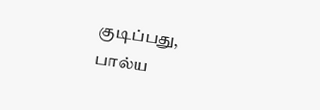குடிப்பது, பால்ய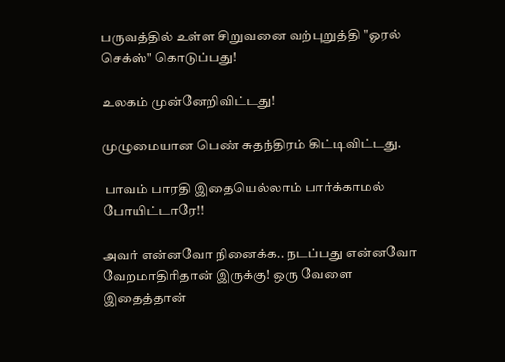பருவத்தில் உள்ள சிறுவனை வற்புறுத்தி "ஓரல் செக்ஸ்" கொடுப்பது!

உலகம் முன்னேறிவிட்டது!

முழுமையான பெண் சுதந்திரம் கிட்டிவிட்டது.

 பாவம் பாரதி இதையெல்லாம் பார்க்காமல் போயிட்டாரே!!

அவர் என்னவோ நினைக்க.. நடப்பது என்னவோ வேறமாதிரிதான் இருக்கு! ஒரு வேளை இதைத்தான்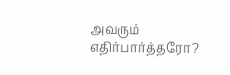அவரும் எதிர்பார்த்தரோ?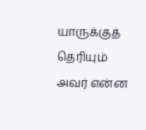யாருக்குத் தெரியும் அவர் என்ன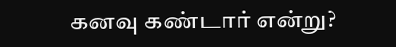கனவு கண்டார் என்று?